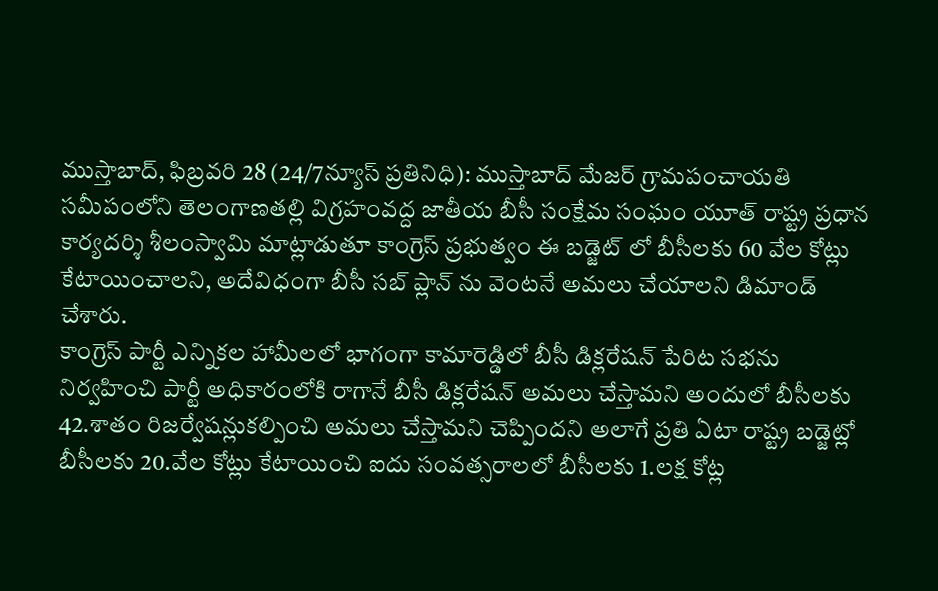ముస్తాబాద్, ఫిబ్రవరి 28 (24/7న్యూస్ ప్రతినిధి): ముస్తాబాద్ మేజర్ గ్రామపంచాయతి సమీపంలోని తెలంగాణతల్లి విగ్రహంవద్ద జాతీయ బీసీ సంక్షేమ సంఘం యూత్ రాష్ట్ర ప్రధాన కార్యదర్శి శీలంస్వామి మాట్లాడుతూ కాంగ్రెస్ ప్రభుత్వం ఈ బడ్జెట్ లో బీసీలకు 60 వేల కోట్లు కేటాయించాలని, అదేవిధంగా బీసీ సబ్ ప్లాన్ ను వెంటనే అమలు చేయాలని డిమాండ్ చేశారు.
కాంగ్రెస్ పార్టీ ఎన్నికల హామీలలో భాగంగా కామారెడ్డిలో బీసీ డిక్లరేషన్ పేరిట సభను నిర్వహించి పార్టీ అధికారంలోకి రాగానే బీసీ డిక్లరేషన్ అమలు చేస్తామని అందులో బీసీలకు 42.శాతం రిజర్వేషన్లుకల్పించి అమలు చేస్తామని చెప్పిందని అలాగే ప్రతి ఏటా రాష్ట్ర బడ్జెట్లో బీసీలకు 20.వేల కోట్లు కేటాయించి ఐదు సంవత్సరాలలో బీసీలకు 1.లక్ష కోట్ల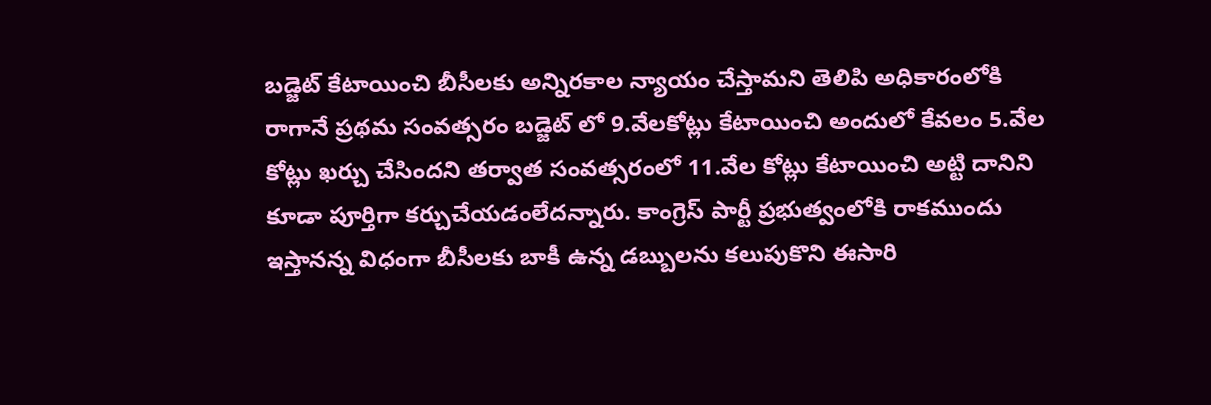బడ్జెట్ కేటాయించి బీసీలకు అన్నిరకాల న్యాయం చేస్తామని తెలిపి అధికారంలోకి రాగానే ప్రథమ సంవత్సరం బడ్జెట్ లో 9.వేలకోట్లు కేటాయించి అందులో కేవలం 5.వేల కోట్లు ఖర్చు చేసిందని తర్వాత సంవత్సరంలో 11.వేల కోట్లు కేటాయించి అట్టి దానిని కూడా పూర్తిగా కర్చుచేయడంలేదన్నారు. కాంగ్రెస్ పార్టీ ప్రభుత్వంలోకి రాకముందు ఇస్తానన్న విధంగా బీసీలకు బాకీ ఉన్న డబ్బులను కలుపుకొని ఈసారి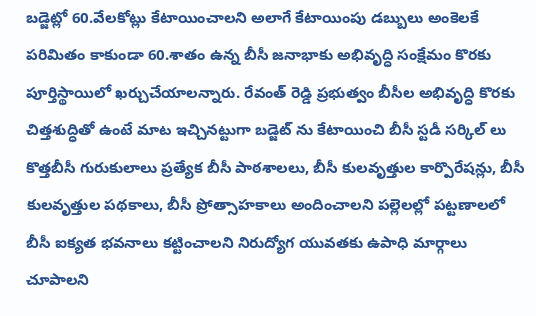బడ్జెట్లో 60.వేలకోట్లు కేటాయించాలని అలాగే కేటాయింపు డబ్బులు అంకెలకే పరిమితం కాకుండా 60.శాతం ఉన్న బీసీ జనాభాకు అభివృద్ధి సంక్షేమం కొరకు పూర్తిస్థాయిలో ఖర్చుచేయాలన్నారు. రేవంత్ రెడ్డి ప్రభుత్వం బీసీల అభివృద్ధి కొరకు చిత్తశుద్ధితో ఉంటే మాట ఇచ్చినట్టుగా బడ్జెట్ ను కేటాయించి బీసీ స్టడీ సర్కిల్ లు కొత్తబీసీ గురుకులాలు ప్రత్యేక బీసీ పాఠశాలలు, బీసీ కులవృత్తుల కార్పొరేషన్లు, బీసీ కులవృత్తుల పథకాలు, బీసీ ప్రోత్సాహకాలు అందించాలని పల్లెలల్లో పట్టణాలలో బీసీ ఐక్యత భవనాలు కట్టించాలని నిరుద్యోగ యువతకు ఉపాధి మార్గాలు చూపాలని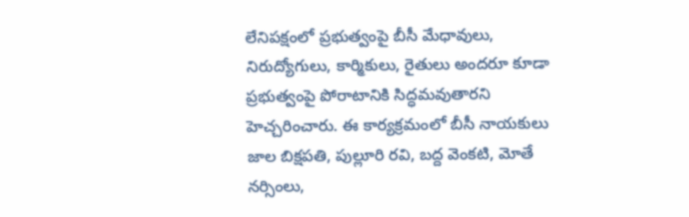లేనిపక్షంలో ప్రభుత్వంపై బీసీ మేధావులు, నిరుద్యోగులు, కార్మికులు, రైతులు అందరూ కూడా ప్రభుత్వంపై పోరాటానికి సిద్ధమవుతారని హెచ్చరించారు. ఈ కార్యక్రమంలో బీసీ నాయకులు జాల బిక్షపతి, పుల్లూరి రవి, బద్ద వెంకటి, మోతే నర్సింలు,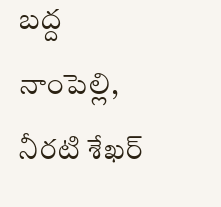బద్ద నాంపెల్లి, నీరటి శేఖర్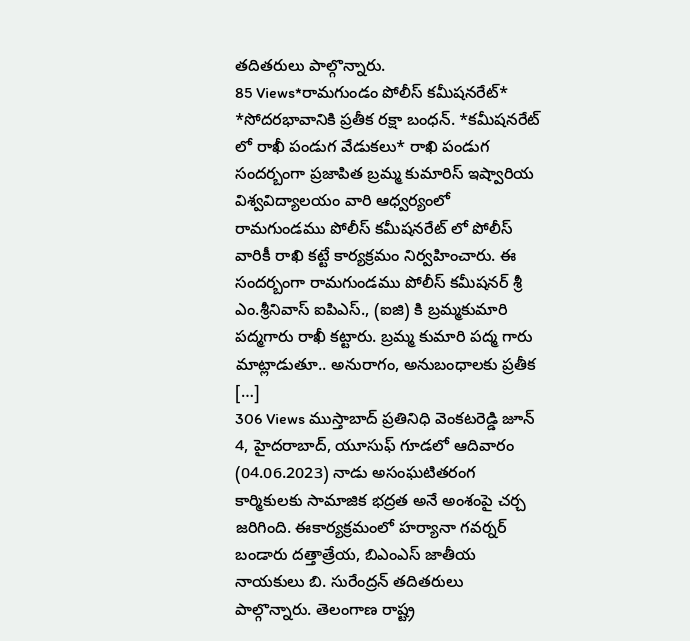తదితరులు పాల్గొన్నారు.
85 Views*రామగుండం పోలీస్ కమీషనరేట్* *సోదరభావానికి ప్రతీక రక్షా బంధన్. *కమీషనరేట్ లో రాఖీ పండుగ వేడుకలు* రాఖి పండుగ సందర్బంగా ప్రజాపిత బ్రమ్మ కుమారిస్ ఇష్వారియ విశ్వవిద్యాలయం వారి ఆధ్వర్యంలో రామగుండము పోలీస్ కమీషనరేట్ లో పోలీస్ వారికీ రాఖి కట్టే కార్యక్రమం నిర్వహించారు. ఈ సందర్బంగా రామగుండము పోలీస్ కమీషనర్ శ్రీ ఎం.శ్రీనివాస్ ఐపిఎస్., (ఐజి) కి బ్రమ్మకుమారి పద్మగారు రాఖీ కట్టారు. బ్రమ్మ కుమారి పద్మ గారు మాట్లాడుతూ.. అనురాగం, అనుబంధాలకు ప్రతీక […]
306 Views ముస్తాబాద్ ప్రతినిధి వెంకటరెడ్డి జూన్ 4, హైదరాబాద్, యూసుఫ్ గూడలో ఆదివారం (04.06.2023) నాడు అసంఘటితరంగ కార్మికులకు సామాజిక భద్రత అనే అంశంపై చర్చ జరిగింది. ఈకార్యక్రమంలో హర్యానా గవర్నర్ బండారు దత్తాత్రేయ, బిఎంఎస్ జాతీయ నాయకులు బి. సురేంద్రన్ తదితరులు పాల్గొన్నారు. తెలంగాణ రాష్ట్ర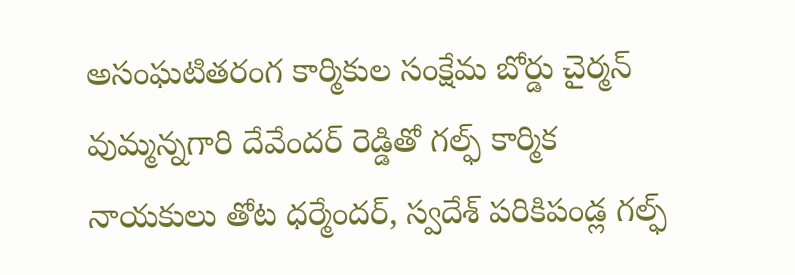అసంఘటితరంగ కార్మికుల సంక్షేమ బోర్డు చైర్మన్ వుమ్మన్నగారి దేవేందర్ రెడ్డితో గల్ఫ్ కార్మిక నాయకులు తోట ధర్మేందర్, స్వదేశ్ పరికిపండ్ల గల్ఫ్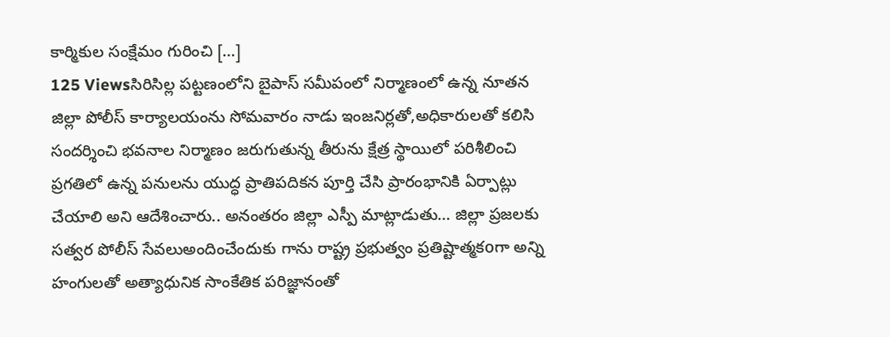కార్మికుల సంక్షేమం గురించి […]
125 Viewsసిరిసిల్ల పట్టణంలోని బైపాస్ సమీపంలో నిర్మాణంలో ఉన్న నూతన జిల్లా పోలీస్ కార్యాలయంను సోమవారం నాడు ఇంజనిర్లతో,అధికారులతో కలిసి సందర్శించి భవనాల నిర్మాణం జరుగుతున్న తీరును క్షేత్ర స్థాయిలో పరిశీలించి ప్రగతిలో ఉన్న పనులను యుద్ధ ప్రాతిపదికన పూర్తి చేసి ప్రారంభానికి ఏర్పాట్లు చేయాలి అని ఆదేశించారు.. అనంతరం జిల్లా ఎస్పీ మాట్లాడుతు… జిల్లా ప్రజలకు సత్వర పోలీస్ సేవలుఅందించేందుకు గాను రాష్ట్ర ప్రభుత్వం ప్రతిష్టాత్మకoగా అన్ని హంగులతో అత్యాధునిక సాంకేతిక పరిజ్ఞానంతో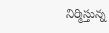నిర్మిస్తున్న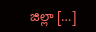జిల్లా […]